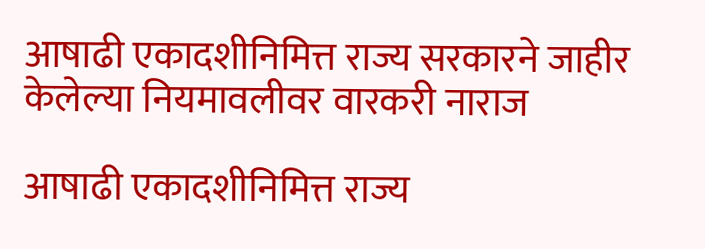आषाढी एकादशीनिमित्त राज्य सरकारने जाहीर केलेल्या नियमावलीवर वारकरी नाराज

आषाढी एकादशीनिमित्त राज्य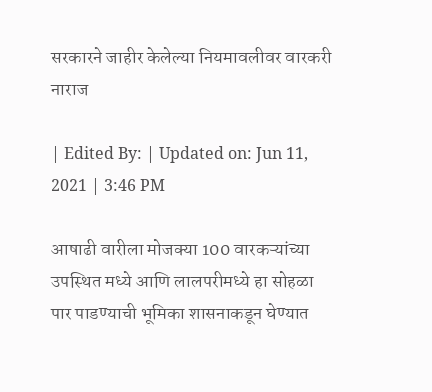सरकारने जाहीर केलेल्या नियमावलीवर वारकरी नाराज

| Edited By: | Updated on: Jun 11, 2021 | 3:46 PM

आषाढी वारीला मोजक्या 100 वारकऱ्यांच्या उपस्थित मध्ये आणि लालपरीमध्ये हा सोहळा पार पाडण्याची भूमिका शासनाकडून घेण्यात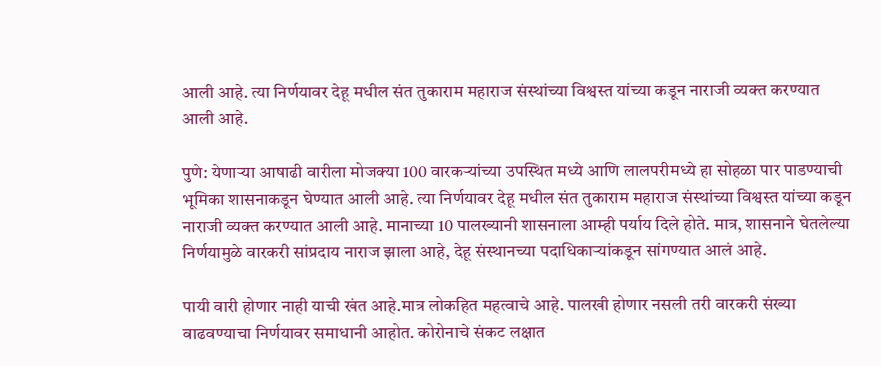आली आहे. त्या निर्णयावर देहू मधील संत तुकाराम महाराज संस्थांच्या विश्वस्त यांच्या कडून नाराजी व्यक्त करण्यात आली आहे.

पुणे: येणाऱ्या आषाढी वारीला मोजक्या 100 वारकऱ्यांच्या उपस्थित मध्ये आणि लालपरीमध्ये हा सोहळा पार पाडण्याची भूमिका शासनाकडून घेण्यात आली आहे. त्या निर्णयावर देहू मधील संत तुकाराम महाराज संस्थांच्या विश्वस्त यांच्या कडून नाराजी व्यक्त करण्यात आली आहे. मानाच्या 10 पालख्यानी शासनाला आम्ही पर्याय दिले होते. मात्र, शासनाने घेतलेल्या निर्णयामुळे वारकरी सांप्रदाय नाराज झाला आहे, देहू संस्थानच्या पदाधिकाऱ्यांकडून सांगण्यात आलं आहे.

पायी वारी होणार नाही याची खंत आहे.मात्र लोकहित महत्वाचे आहे. पालखी होणार नसली तरी वारकरी संख्या वाढवण्याचा निर्णयावर समाधानी आहोत. कोरोनाचे संकट लक्षात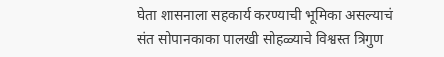घेता शासनाला सहकार्य करण्याची भूमिका असल्याचं
संत सोपानकाका पालखी सोहळ्याचे विश्वस्त त्रिगुण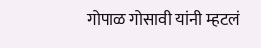गोपाळ गोसावी यांनी म्हटलं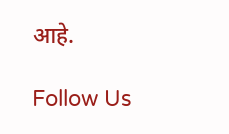आहे.

Follow Us